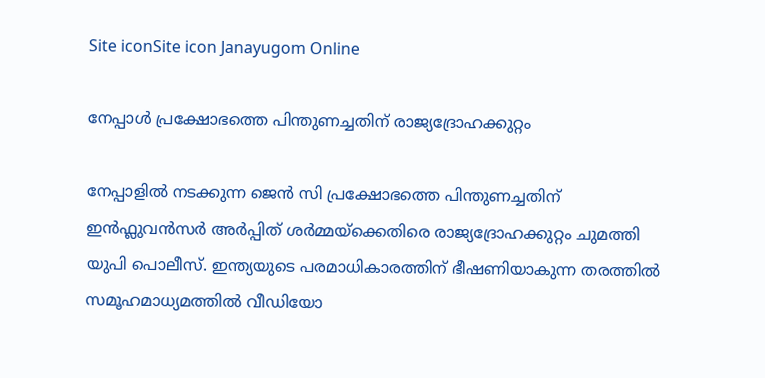Site iconSite icon Janayugom Online

നേപ്പാള്‍ പ്രക്ഷോഭത്തെ പിന്തുണച്ചതിന് രാജ്യദ്രോഹക്കുറ്റം

നേപ്പാളില്‍ നടക്കുന്ന ജെന്‍ സി പ്രക്ഷോഭത്തെ പിന്തുണച്ചതിന് ഇന്‍ഫ്ലുവന്‍സര്‍ അര്‍പ്പിത് ശര്‍മ്മയ്ക്കെതിരെ രാജ്യദ്രോഹക്കുറ്റം ചുമത്തി യുപി പൊലീസ്. ഇന്ത്യയുടെ പരമാധികാരത്തിന് ഭീഷണിയാകുന്ന തരത്തില്‍ സമൂഹമാധ്യമത്തില്‍ വീഡിയോ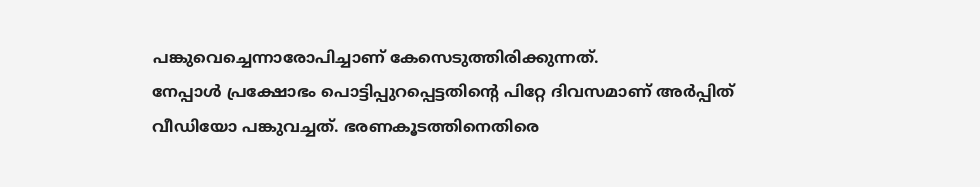പങ്കുവെച്ചെന്നാരോപിച്ചാണ് കേസെടുത്തിരിക്കുന്നത്.
നേപ്പാള്‍ പ്രക്ഷോഭം പൊട്ടിപ്പുറപ്പെട്ടതിന്റെ പിറ്റേ ദിവസമാണ് അര്‍പ്പിത് വീഡിയോ പങ്കുവച്ചത്. ഭരണകൂടത്തിനെതിരെ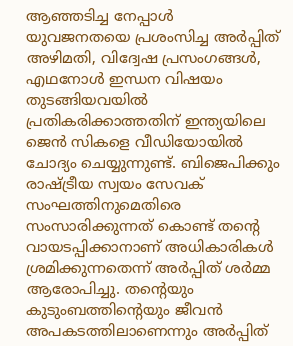ആഞ്ഞടിച്ച നേപ്പാള്‍ യുവജനതയെ പ്രശംസിച്ച അര്‍പ്പിത് അഴിമതി, വിദ്വേഷ പ്രസംഗങ്ങള്‍, എഥനോള്‍ ഇന്ധന വിഷയം തുടങ്ങിയവയില്‍ പ്രതികരിക്കാത്തതിന് ഇന്ത്യയിലെ ജെന്‍ സികളെ വീഡിയോയില്‍ ചോദ്യം ചെയ്യുന്നുണ്ട്. ബിജെപിക്കും രാഷ്ട്രീയ സ്വയം സേവക് സംഘത്തിനുമെതിരെ സംസാരിക്കുന്നത് കൊണ്ട് തന്റെ വായടപ്പിക്കാനാണ് അധികാരികള്‍ ശ്രമിക്കുന്നതെന്ന് അര്‍പ്പിത് ശര്‍മ്മ ആരോപിച്ചു. തന്റെയും കുടുംബത്തിന്റെയും ജീവന്‍ അപകടത്തിലാണെന്നും അര്‍പ്പിത്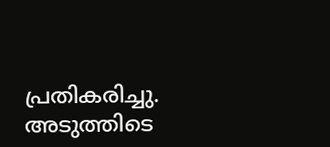പ്രതികരിച്ചു.
അടുത്തിടെ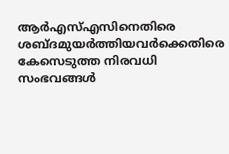ആര്‍എസ്എസിനെതിരെ ശബ്ദമുയര്‍ത്തിയവര്‍ക്കെതിരെ കേസെടുത്ത നിരവധി സംഭവങ്ങള്‍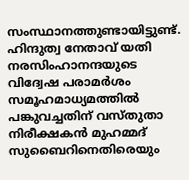സംസ്ഥാനത്തുണ്ടായിട്ടുണ്ട്. ഹിന്ദുത്വ നേതാവ് യതി നരസിംഹാനന്ദയുടെ വിദ്വേഷ പരാമര്‍ശം സമൂഹമാധ്യമത്തില്‍ പങ്കുവച്ചതിന് വസ്തുതാ നിരീക്ഷകന്‍ മുഹമ്മദ് സുബൈറിനെതിരെയും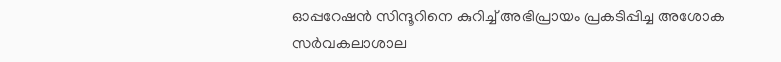ഓപ്പറേഷന്‍ സിന്ദൂറിനെ കുറിച്ച് അഭിപ്രായം പ്രകടിപ്പിച്ച അശോക സര്‍വകലാശാല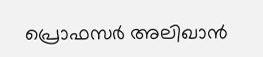പ്രൊഫസര്‍ അലിഖാന്‍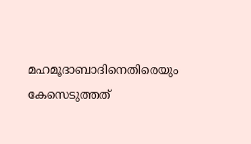മഹമൂദാബാദിനെതിരെയും കേസെടുത്തത്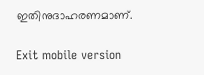ഇതിനുദാഹരണമാണ്.

Exit mobile version